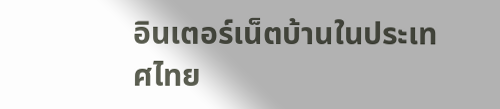อินเตอร์เน็ตบ้านในประเทศไทย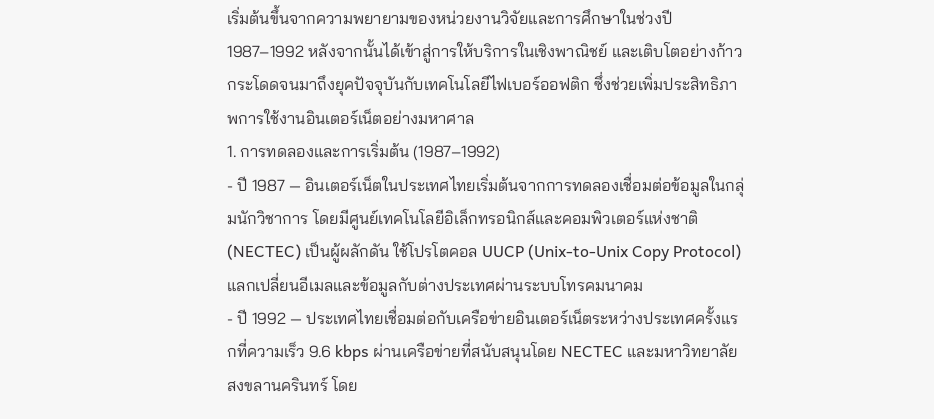เริ่มต้นขึ้นจากความพยายามของหน่วยงานวิจัยและการศึกษาในช่วงปี 1987–1992 หลังจากนั้นได้เข้าสู่การให้บริการในเชิงพาณิชย์ และเติบโตอย่างก้าวกระโดดจนมาถึงยุคปัจจุบันกับเทคโนโลยีไฟเบอร์ออฟติก ซึ่งช่วยเพิ่มประสิทธิภาพการใช้งานอินเตอร์เน็ตอย่างมหาศาล
1. การทดลองและการเริ่มต้น (1987–1992)
- ปี 1987 — อินเตอร์เน็ตในประเทศไทยเริ่มต้นจากการทดลองเชื่อมต่อข้อมูลในกลุ่มนักวิชาการ โดยมีศูนย์เทคโนโลยีอิเล็กทรอนิกส์และคอมพิวเตอร์แห่งชาติ (NECTEC) เป็นผู้ผลักดัน ใช้โปรโตคอล UUCP (Unix-to-Unix Copy Protocol) แลกเปลี่ยนอีเมลและข้อมูลกับต่างประเทศผ่านระบบโทรคมนาคม
- ปี 1992 — ประเทศไทยเชื่อมต่อกับเครือข่ายอินเตอร์เน็ตระหว่างประเทศครั้งแรกที่ความเร็ว 9.6 kbps ผ่านเครือข่ายที่สนับสนุนโดย NECTEC และมหาวิทยาลัยสงขลานครินทร์ โดย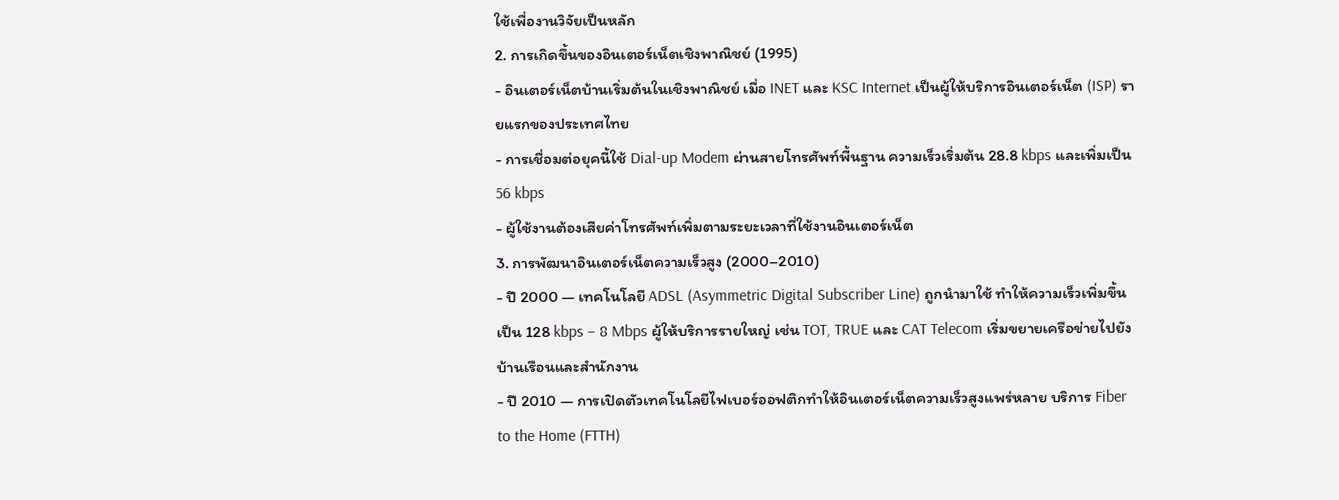ใช้เพื่องานวิจัยเป็นหลัก
2. การเกิดขึ้นของอินเตอร์เน็ตเชิงพาณิชย์ (1995)
- อินเตอร์เน็ตบ้านเริ่มต้นในเชิงพาณิชย์ เมื่อ INET และ KSC Internet เป็นผู้ให้บริการอินเตอร์เน็ต (ISP) รายแรกของประเทศไทย
- การเชื่อมต่อยุคนี้ใช้ Dial-up Modem ผ่านสายโทรศัพท์พื้นฐาน ความเร็วเริ่มต้น 28.8 kbps และเพิ่มเป็น 56 kbps
- ผู้ใช้งานต้องเสียค่าโทรศัพท์เพิ่มตามระยะเวลาที่ใช้งานอินเตอร์เน็ต
3. การพัฒนาอินเตอร์เน็ตความเร็วสูง (2000–2010)
- ปี 2000 — เทคโนโลยี ADSL (Asymmetric Digital Subscriber Line) ถูกนำมาใช้ ทำให้ความเร็วเพิ่มขึ้นเป็น 128 kbps – 8 Mbps ผู้ให้บริการรายใหญ่ เช่น TOT, TRUE และ CAT Telecom เริ่มขยายเครือข่ายไปยังบ้านเรือนและสำนักงาน
- ปี 2010 — การเปิดตัวเทคโนโลยีไฟเบอร์ออฟติกทำให้อินเตอร์เน็ตความเร็วสูงแพร่หลาย บริการ Fiber to the Home (FTTH)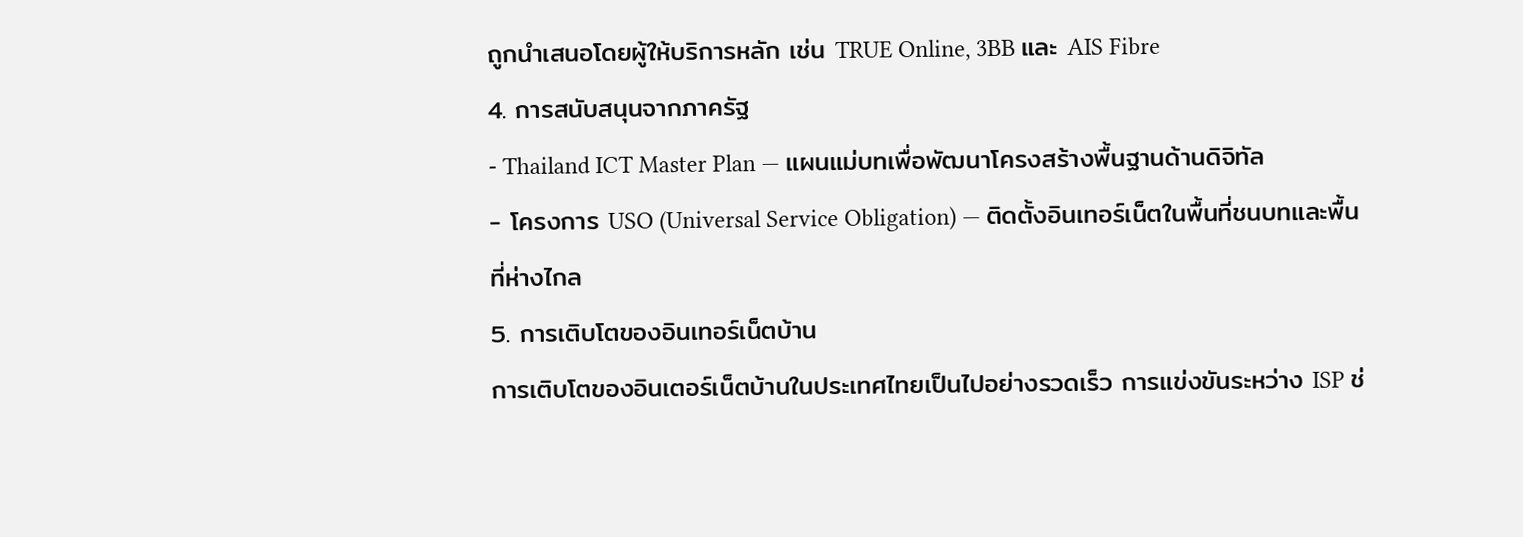ถูกนำเสนอโดยผู้ให้บริการหลัก เช่น TRUE Online, 3BB และ AIS Fibre
4. การสนับสนุนจากภาครัฐ
- Thailand ICT Master Plan — แผนแม่บทเพื่อพัฒนาโครงสร้างพื้นฐานด้านดิจิทัล
- โครงการ USO (Universal Service Obligation) — ติดตั้งอินเทอร์เน็ตในพื้นที่ชนบทและพื้นที่ห่างไกล
5. การเติบโตของอินเทอร์เน็ตบ้าน
การเติบโตของอินเตอร์เน็ตบ้านในประเทศไทยเป็นไปอย่างรวดเร็ว การแข่งขันระหว่าง ISP ช่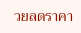วยลดราคา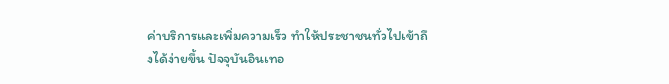ค่าบริการและเพิ่มความเร็ว ทำให้ประชาชนทั่วไปเข้าถึงได้ง่ายขึ้น ปัจจุบันอินเทอ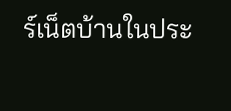ร์เน็ตบ้านในประ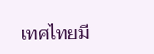เทศไทยมี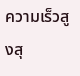ความเร็วสูงสุ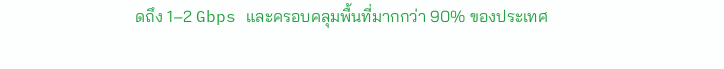ดถึง 1–2 Gbps และครอบคลุมพื้นที่มากกว่า 90% ของประเทศ